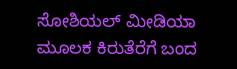ಸೋಶಿಯಲ್ ಮೀಡಿಯಾ ಮೂಲಕ ಕಿರುತೆರೆಗೆ ಬಂದ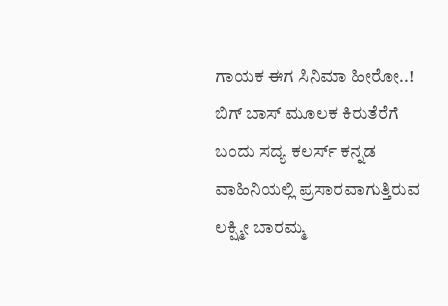ಗಾಯಕ ಈಗ ಸಿನಿಮಾ ಹೀರೋ..!
ಬಿಗ್ ಬಾಸ್ ಮೂಲಕ ಕಿರುತೆರೆಗೆ ಬಂದು ಸದ್ಯ ಕಲರ್ಸ್ ಕನ್ನಡ ವಾಹಿನಿಯಲ್ಲಿ ಪ್ರಸಾರವಾಗುತ್ತಿರುವ ಲಕ್ಷ್ಮೀ ಬಾರಮ್ಮ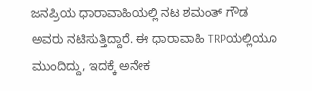ಜನಪ್ರಿಯ ಧಾರಾವಾಹಿಯಲ್ಲಿ ನಟ ಶಮಂತ್ ಗೌಡ ಅವರು ನಟಿಸುತ್ತಿದ್ದಾರೆ. ಈ ಧಾರಾವಾಹಿ TRPಯಲ್ಲಿಯೂ ಮುಂದಿದ್ದು, ಇದಕ್ಕೆ ಅನೇಕ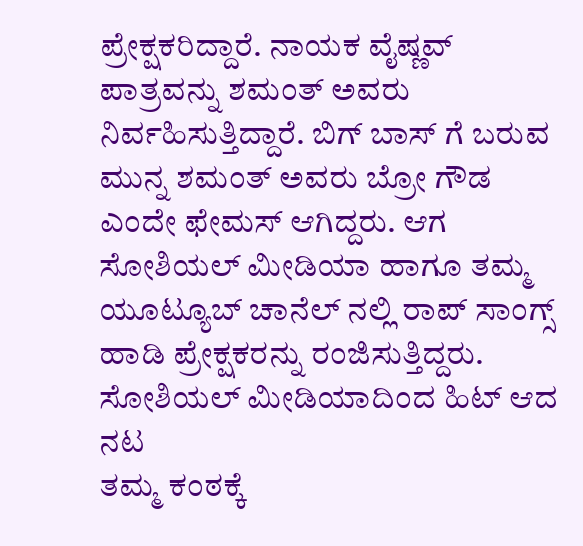ಪ್ರೇಕ್ಷಕರಿದ್ದಾರೆ. ನಾಯಕ ವೈಷ್ಣವ್ ಪಾತ್ರವನ್ನು ಶಮಂತ್ ಅವರು ನಿರ್ವಹಿಸುತ್ತಿದ್ದಾರೆ. ಬಿಗ್ ಬಾಸ್ ಗೆ ಬರುವ ಮುನ್ನ ಶಮಂತ್ ಅವರು ಬ್ರೋ ಗೌಡ ಎಂದೇ ಫೇಮಸ್ ಆಗಿದ್ದರು. ಆಗ ಸೋಶಿಯಲ್ ಮೀಡಿಯಾ ಹಾಗೂ ತಮ್ಮ ಯೂಟ್ಯೂಬ್ ಚಾನೆಲ್ ನಲ್ಲಿ ರಾಪ್ ಸಾಂಗ್ಸ್ ಹಾಡಿ ಪ್ರೇಕ್ಷಕರನ್ನು ರಂಜಿಸುತ್ತಿದ್ದರು.
ಸೋಶಿಯಲ್ ಮೀಡಿಯಾದಿಂದ ಹಿಟ್ ಆದ ನಟ
ತಮ್ಮ ಕಂಠಕ್ಕೆ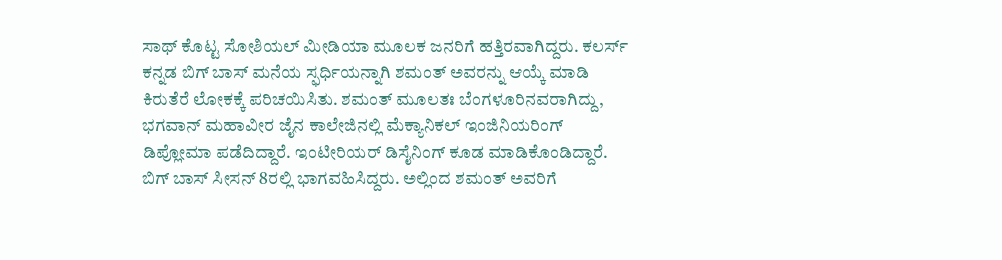ಸಾಥ್ ಕೊಟ್ಟ ಸೋಶಿಯಲ್ ಮೀಡಿಯಾ ಮೂಲಕ ಜನರಿಗೆ ಹತ್ತಿರವಾಗಿದ್ದರು. ಕಲರ್ಸ್ ಕನ್ನಡ ಬಿಗ್ ಬಾಸ್ ಮನೆಯ ಸ್ಫರ್ಧಿಯನ್ನಾಗಿ ಶಮಂತ್ ಅವರನ್ನು ಆಯ್ಕೆ ಮಾಡಿ ಕಿರುತೆರೆ ಲೋಕಕ್ಕೆ ಪರಿಚಯಿಸಿತು. ಶಮಂತ್ ಮೂಲತಃ ಬೆಂಗಳೂರಿನವರಾಗಿದ್ದು, ಭಗವಾನ್ ಮಹಾವೀರ ಜೈನ ಕಾಲೇಜಿನಲ್ಲಿ ಮೆಕ್ಯಾನಿಕಲ್ ಇಂಜಿನಿಯರಿಂಗ್ ಡಿಪ್ಲೋಮಾ ಪಡೆದಿದ್ದಾರೆ. ಇಂಟೀರಿಯರ್ ಡಿಸೈನಿಂಗ್ ಕೂಡ ಮಾಡಿಕೊಂಡಿದ್ದಾರೆ. ಬಿಗ್ ಬಾಸ್ ಸೀಸನ್ 8ರಲ್ಲಿ ಭಾಗವಹಿಸಿದ್ದರು. ಅಲ್ಲಿಂದ ಶಮಂತ್ ಅವರಿಗೆ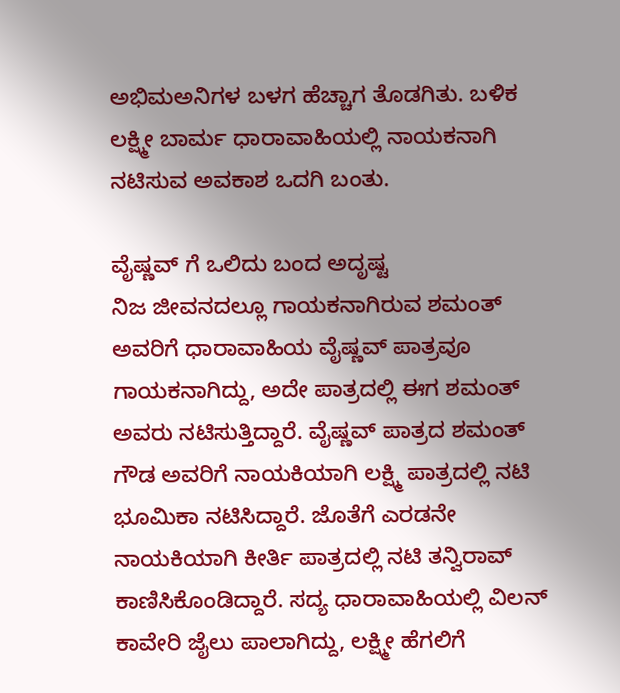ಅಭಿಮಅನಿಗಳ ಬಳಗ ಹೆಚ್ಚಾಗ ತೊಡಗಿತು. ಬಳಿಕ ಲಕ್ಷ್ಮೀ ಬಾರ್ಮ ಧಾರಾವಾಹಿಯಲ್ಲಿ ನಾಯಕನಾಗಿ ನಟಿಸುವ ಅವಕಾಶ ಒದಗಿ ಬಂತು.

ವೈಷ್ಣವ್ ಗೆ ಒಲಿದು ಬಂದ ಅದೃಷ್ಟ
ನಿಜ ಜೀವನದಲ್ಲೂ ಗಾಯಕನಾಗಿರುವ ಶಮಂತ್ ಅವರಿಗೆ ಧಾರಾವಾಹಿಯ ವೈಷ್ಣವ್ ಪಾತ್ರವೂ ಗಾಯಕನಾಗಿದ್ದು, ಅದೇ ಪಾತ್ರದಲ್ಲಿ ಈಗ ಶಮಂತ್ ಅವರು ನಟಿಸುತ್ತಿದ್ದಾರೆ. ವೈಷ್ಣವ್ ಪಾತ್ರದ ಶಮಂತ್ ಗೌಡ ಅವರಿಗೆ ನಾಯಕಿಯಾಗಿ ಲಕ್ಷ್ಮಿ ಪಾತ್ರದಲ್ಲಿ ನಟಿ ಭೂಮಿಕಾ ನಟಿಸಿದ್ದಾರೆ. ಜೊತೆಗೆ ಎರಡನೇ ನಾಯಕಿಯಾಗಿ ಕೀರ್ತಿ ಪಾತ್ರದಲ್ಲಿ ನಟಿ ತನ್ವಿರಾವ್ ಕಾಣಿಸಿಕೊಂಡಿದ್ದಾರೆ. ಸದ್ಯ ಧಾರಾವಾಹಿಯಲ್ಲಿ ವಿಲನ್ ಕಾವೇರಿ ಜೈಲು ಪಾಲಾಗಿದ್ದು, ಲಕ್ಷ್ಮೀ ಹೆಗಲಿಗೆ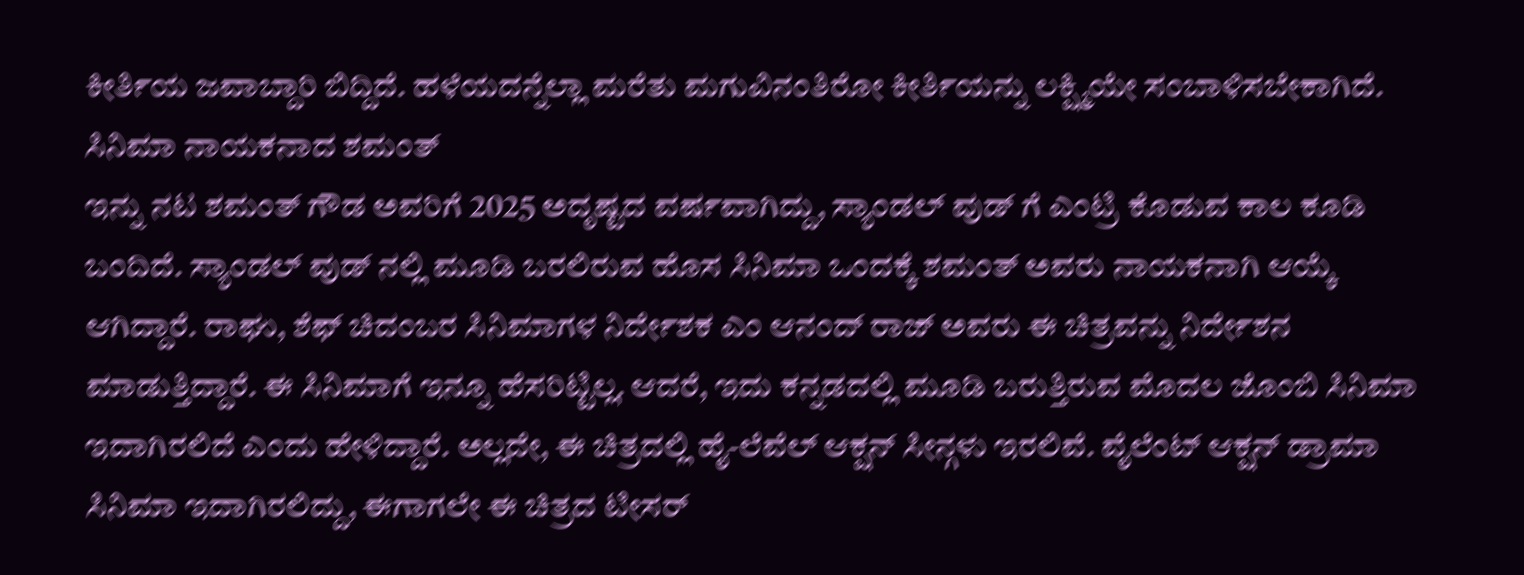ಕೀರ್ತಿಯ ಜವಾಬ್ದಾರಿ ಬಿದ್ದಿದೆ. ಹಳೆಯದನ್ನೆಲ್ಲಾ ಮರೆತು ಮಗುವಿನಂತಿರೋ ಕೀರ್ತಿಯನ್ನು ಲಕ್ಷ್ಮಿಯೇ ಸಂಬಾಳಿಸಬೇಕಾಗಿದೆ.
ಸಿನಿಮಾ ನಾಯಕನಾದ ಶಮಂತ್
ಇನ್ನು ನಟ ಶಮಂತ್ ಗೌಡ ಅವರಿಗೆ 2025 ಅದೃಷ್ಟದ ವರ್ಷವಾಗಿದ್ದು, ಸ್ಯಾಂಡಲ್ ವುಡ್ ಗೆ ಎಂಟ್ರಿ ಕೊಡುವ ಕಾಲ ಕೂಡಿ ಬಂದಿದೆ. ಸ್ಯಾಂಡಲ್ ವುಡ್ ನಲ್ಲಿ ಮೂಡಿ ಬರಲಿರುವ ಹೊಸ ಸಿನಿಮಾ ಒಂದಕ್ಕೆ ಶಮಂತ್ ಅವರು ನಾಯಕನಾಗಿ ಆಯ್ಕೆ ಆಗಿದ್ದಾರೆ. ರಾಘು, ಶೆಫ್ ಚಿದಂಬರ ಸಿನಿಮಾಗಳ ನಿರ್ದೇಶಕ ಎಂ ಆನಂದ್ ರಾಜ್ ಅವರು ಈ ಚಿತ್ರವನ್ನು ನಿರ್ದೇಶನ ಮಾಡುತ್ತಿದ್ದಾರೆ. ಈ ಸಿನಿಮಾಗೆ ಇನ್ನೂ ಹೆಸರಿಟ್ಟಿಲ್ಲ. ಆದರೆ, ಇದು ಕನ್ನಡದಲ್ಲಿ ಮೂಡಿ ಬರುತ್ತಿರುವ ಮೊದಲ ಜೊಂಬಿ ಸಿನಿಮಾ ಇದಾಗಿರಲಿದೆ ಎಂದು ಹೇಳಿದ್ದಾರೆ. ಅಲ್ಲದೇ, ಈ ಚಿತ್ರದಲ್ಲಿ ಹೈ-ಲೆವೆಲ್ ಆಕ್ಷನ್ ಸೀನ್ಗಳು ಇರಲಿವೆ. ವೈಲೆಂಟ್ ಆಕ್ಷನ್ ಡ್ರಾಮಾ ಸಿನಿಮಾ ಇದಾಗಿರಲಿದ್ದು, ಈಗಾಗಲೇ ಈ ಚಿತ್ರದ ಟೀಸರ್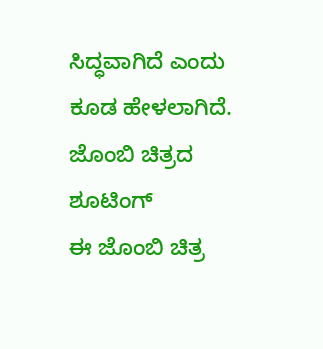ಸಿದ್ಧವಾಗಿದೆ ಎಂದು ಕೂಡ ಹೇಳಲಾಗಿದೆ.
ಜೊಂಬಿ ಚಿತ್ರದ ಶೂಟಿಂಗ್
ಈ ಜೊಂಬಿ ಚಿತ್ರ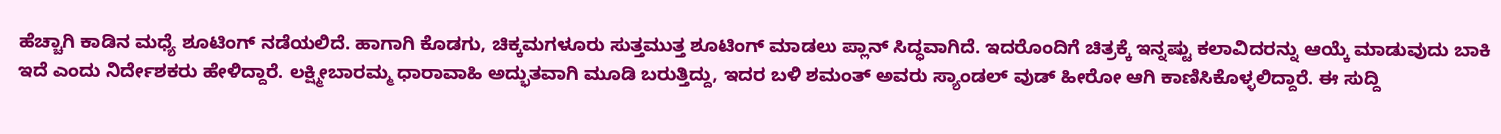ಹೆಚ್ಚಾಗಿ ಕಾಡಿನ ಮಧ್ಯೆ ಶೂಟಿಂಗ್ ನಡೆಯಲಿದೆ. ಹಾಗಾಗಿ ಕೊಡಗು, ಚಿಕ್ಕಮಗಳೂರು ಸುತ್ತಮುತ್ತ ಶೂಟಿಂಗ್ ಮಾಡಲು ಪ್ಲಾನ್ ಸಿದ್ಧವಾಗಿದೆ. ಇದರೊಂದಿಗೆ ಚಿತ್ರಕ್ಕೆ ಇನ್ನಷ್ಟು ಕಲಾವಿದರನ್ನು ಆಯ್ಕೆ ಮಾಡುವುದು ಬಾಕಿ ಇದೆ ಎಂದು ನಿರ್ದೇಶಕರು ಹೇಳಿದ್ದಾರೆ. ಲಕ್ಷ್ಮೀಬಾರಮ್ಮ ಧಾರಾವಾಹಿ ಅದ್ಭುತವಾಗಿ ಮೂಡಿ ಬರುತ್ತಿದ್ದು, ಇದರ ಬಳಿ ಶಮಂತ್ ಅವರು ಸ್ಯಾಂಡಲ್ ವುಡ್ ಹೀರೋ ಆಗಿ ಕಾಣಿಸಿಕೊಳ್ಳಲಿದ್ದಾರೆ. ಈ ಸುದ್ದಿ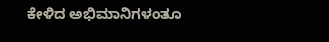ಕೇಳಿದ ಅಭಿಮಾನಿಗಳಂತೂ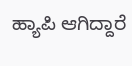ಹ್ಯಾಪಿ ಆಗಿದ್ದಾರೆ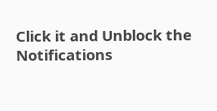Click it and Unblock the Notifications